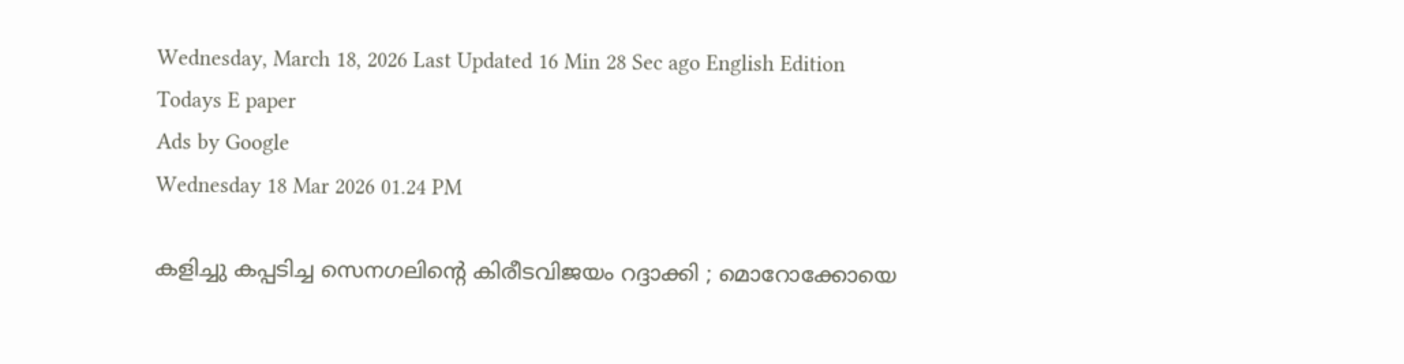Wednesday, March 18, 2026 Last Updated 16 Min 28 Sec ago English Edition
Todays E paper
Ads by Google
Wednesday 18 Mar 2026 01.24 PM

കളിച്ചു കപ്പടിച്ച സെനഗലിന്റെ കിരീടവിജയം റദ്ദാക്കി ; മൊറോക്കോയെ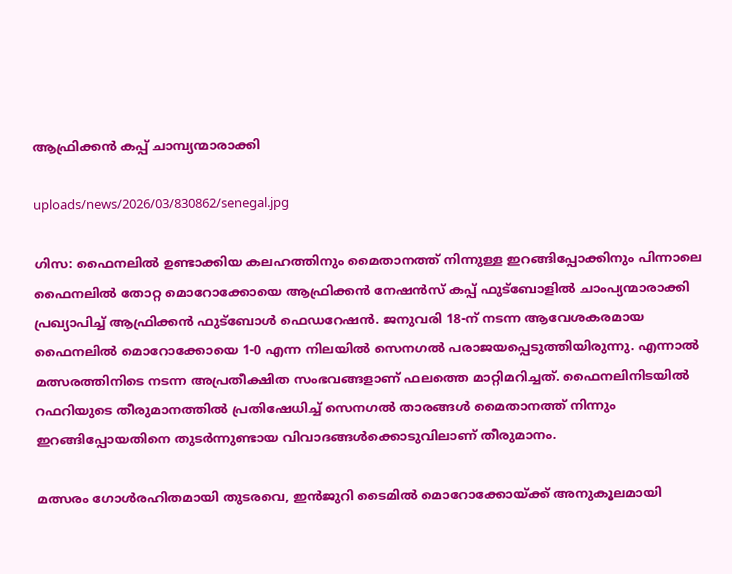ആഫ്രിക്കന്‍ കപ്പ് ചാമ്പ്യന്മാരാക്കി

uploads/news/2026/03/830862/senegal.jpg

ഗിസ: ഫൈനലില്‍ ഉണ്ടാക്കിയ കലഹത്തിനും മൈതാനത്ത് നിന്നുള്ള ഇറങ്ങിപ്പോക്കിനും പിന്നാലെ ഫൈനലില്‍ തോറ്റ മൊറോക്കോയെ ആഫ്രിക്കന്‍ നേഷന്‍സ് കപ്പ് ഫുട്ബോളില്‍ ചാംപ്യന്മാരാക്കി പ്രഖ്യാപിച്ച് ആഫ്രിക്കന്‍ ഫുട്‌ബോള്‍ ഫെഡറേഷന്‍. ജനുവരി 18-ന് നടന്ന ആവേശകരമായ ഫൈനലില്‍ മൊറോക്കോയെ 1-0 എന്ന നിലയില്‍ സെനഗല്‍ പരാജയപ്പെടുത്തിയിരുന്നു. എന്നാല്‍ മത്സരത്തിനിടെ നടന്ന അപ്രതീക്ഷിത സംഭവങ്ങളാണ് ഫലത്തെ മാറ്റിമറിച്ചത്. ഫൈനലിനിടയില്‍ റഫറിയുടെ തീരുമാനത്തില്‍ പ്രതിഷേധിച്ച് സെനഗല്‍ താരങ്ങള്‍ മൈതാനത്ത് നിന്നും ഇറങ്ങിപ്പോയതിനെ തുടര്‍ന്നുണ്ടായ വിവാദങ്ങള്‍ക്കൊടുവിലാണ് തീരുമാനം.

മത്സരം ഗോള്‍രഹിതമായി തുടരവെ, ഇന്‍ജുറി ടൈമില്‍ മൊറോക്കോയ്ക്ക് അനുകൂലമായി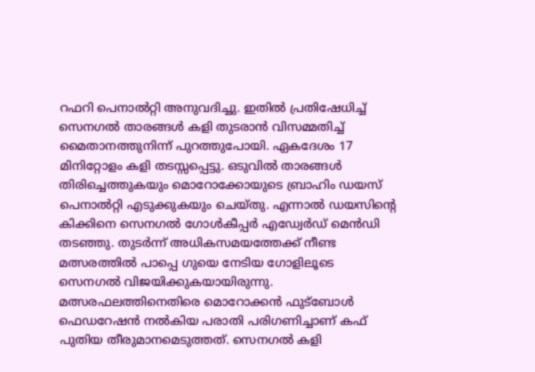റഫറി പെനാല്‍റ്റി അനുവദിച്ചു. ഇതില്‍ പ്രതിഷേധിച്ച് സെനഗല്‍ താരങ്ങള്‍ കളി തുടരാന്‍ വിസമ്മതിച്ച് മൈതാനത്തുനിന്ന് പുറത്തുപോയി. ഏകദേശം 17 മിനിറ്റോളം കളി തടസ്സപ്പെട്ടു. ഒടുവില്‍ താരങ്ങള്‍ തിരിച്ചെത്തുകയും മൊറോക്കോയുടെ ബ്രാഹിം ഡയസ് പെനാല്‍റ്റി എടുക്കുകയും ചെയ്തു. എന്നാല്‍ ഡയസിന്റെ കിക്കിനെ സെനഗല്‍ ഗോള്‍കീപ്പര്‍ എഡ്വേര്‍ഡ് മെന്‍ഡി തടഞ്ഞു. തുടര്‍ന്ന് അധികസമയത്തേക്ക് നീണ്ട മത്സരത്തില്‍ പാപ്പെ ഗുയെ നേടിയ ഗോളിലൂടെ സെനഗല്‍ വിജയിക്കുകയായിരുന്നു. മത്സരഫലത്തിനെതിരെ മൊറോക്കന്‍ ഫുട്ബോള്‍ ഫെഡറേഷന്‍ നല്‍കിയ പരാതി പരിഗണിച്ചാണ് കഫ് പുതിയ തീരുമാനമെടുത്തത്. സെനഗല്‍ കളി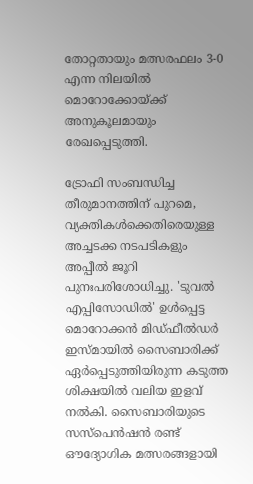തോറ്റതായും മത്സരഫലം 3-0 എന്ന നിലയില്‍ മൊറോക്കോയ്ക്ക് അനുകൂലമായും രേഖപ്പെടുത്തി.

ട്രോഫി സംബന്ധിച്ച തീരുമാനത്തിന് പുറമെ, വ്യക്തികള്‍ക്കെതിരെയുള്ള അച്ചടക്ക നടപടികളും അപ്പീല്‍ ജൂറി പുനഃപരിശോധിച്ചു. 'ടുവല്‍ എപ്പിസോഡില്‍' ഉള്‍പ്പെട്ട മൊറോക്കന്‍ മിഡ്ഫീല്‍ഡര്‍ ഇസ്മായില്‍ സൈബാരിക്ക് ഏര്‍പ്പെടുത്തിയിരുന്ന കടുത്ത ശിക്ഷയില്‍ വലിയ ഇളവ് നല്‍കി. സൈബാരിയുടെ സസ്പെന്‍ഷന്‍ രണ്ട് ഔദ്യോഗിക മത്സരങ്ങളായി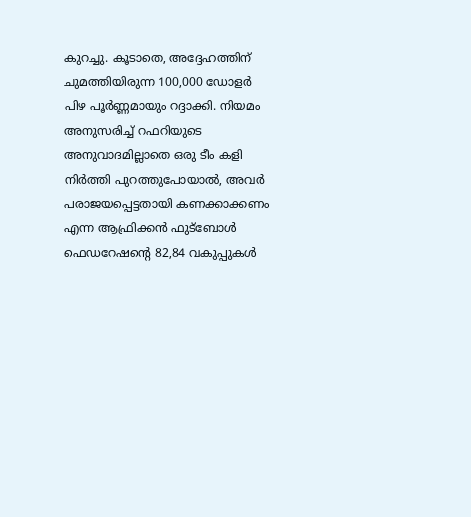കുറച്ചു. കൂടാതെ, അദ്ദേഹത്തിന് ചുമത്തിയിരുന്ന 100,000 ഡോളര്‍ പിഴ പൂര്‍ണ്ണമായും റദ്ദാക്കി. നിയമം അനുസരിച്ച് റഫറിയുടെ അനുവാദമില്ലാതെ ഒരു ടീം കളി നിര്‍ത്തി പുറത്തുപോയാല്‍, അവര്‍ പരാജയപ്പെട്ടതായി കണക്കാക്കണം എന്ന ആഫ്രിക്കന്‍ ഫുട്ബോള്‍ ഫെഡറേഷന്റെ 82,84 വകുപ്പുകള്‍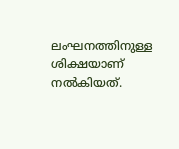ലംഘനത്തിനുള്ള ശിക്ഷയാണ് നല്‍കിയത്.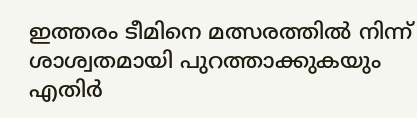ഇത്തരം ടീമിനെ മത്സരത്തില്‍ നിന്ന് ശാശ്വതമായി പുറത്താക്കുകയും എതിര്‍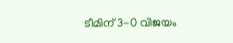ടീമിന് 3-0 വിജയം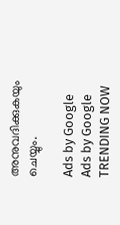അനുവദിക്കുകയും ചെയ്യും.

Ads by Google
Ads by Google
TRENDING NOW